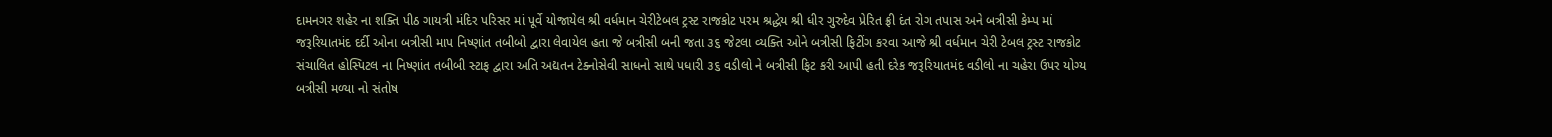દામનગર શહેર ના શક્તિ પીઠ ગાયત્રી મંદિર પરિસર માં પૂર્વે યોજાયેલ શ્રી વર્ધમાન ચેરીટેબલ ટ્રસ્ટ રાજકોટ પરમ શ્રદ્ધેય શ્રી ધીર ગુરુદેવ પ્રેરિત ફ્રી દંત રોગ તપાસ અને બત્રીસી કેમ્પ માં જરૂરિયાતમંદ દર્દી ઓના બત્રીસી માપ નિષ્ણાંત તબીબો દ્વારા લેવાયેલ હતા જે બત્રીસી બની જતા ૩૬ જેટલા વ્યક્તિ ઓને બત્રીસી ફિટીંગ કરવા આજે શ્રી વર્ધમાન ચેરી ટેબલ ટ્રસ્ટ રાજકોટ સંચાલિત હોસ્પિટલ ના નિષ્ણાંત તબીબી સ્ટાફ દ્વારા અતિ અદ્યતન ટેક્નોસેવી સાધનો સાથે પધારી ૩૬ વડીલો ને બત્રીસી ફિટ કરી આપી હતી દરેક જરૂરિયાતમંદ વડીલો ના ચહેરા ઉપર યોગ્ય બત્રીસી મળ્યા નો સંતોષ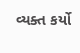વ્યક્ત કર્યો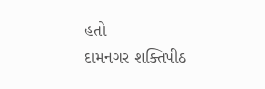હતો
દામનગર શક્તિપીઠ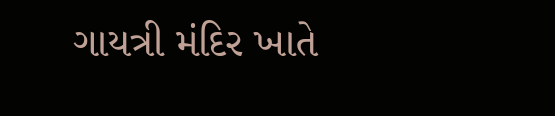ગાયત્રી મંદિર ખાતે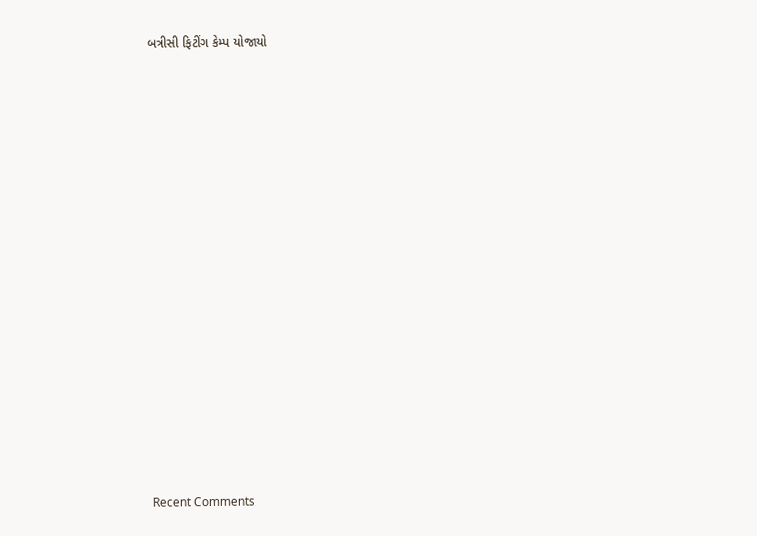બત્રીસી ફિટીંગ કેમ્પ યોજાયો


















Recent Comments